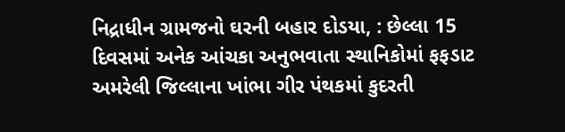નિદ્રાધીન ગ્રામજનો ઘરની બહાર દોડયા, : છેલ્લા 15 દિવસમાં અનેક આંચકા અનુભવાતા સ્થાનિકોમાં ફફડાટ
અમરેલી જિલ્લાના ખાંભા ગીર પંથકમાં કુદરતી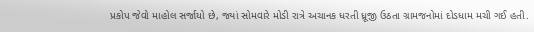પ્રકોપ જેવો માહોલ સર્જાયો છે, જ્યાં સોમવારે મોડી રાત્રે અચાનક ધરતી ધ્રૂજી ઉઠતા ગ્રામજનોમાં દોડધામ મચી ગઈ હતી.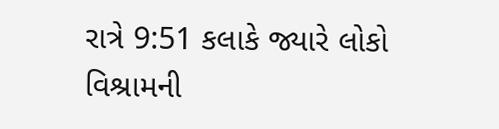રાત્રે 9:51 કલાકે જ્યારે લોકો વિશ્રામની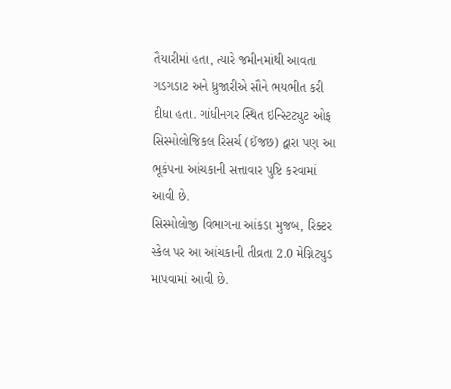તૈયારીમાં હતા, ત્યારે જમીનમાંથી આવતા ગડગડાટ અને ધ્રુજારીએ સૌને ભયભીત કરી દીધા હતા. ગાંધીનગર સ્થિત ઇન્સ્ટિટ્યુટ ઓફ સિસ્મોલોજિકલ રિસર્ચ (ઈંજછ) દ્વારા પણ આ ભૂકંપના આંચકાની સત્તાવાર પુષ્ટિ કરવામાં આવી છે.
સિસ્મોલોજી વિભાગના આંકડા મુજબ, રિક્ટર સ્કેલ પર આ આંચકાની તીવ્રતા 2.0 મેગ્નિટ્યુડ માપવામાં આવી છે.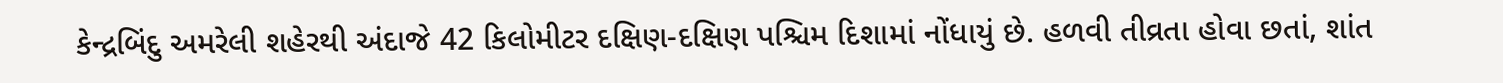કેન્દ્રબિંદુ અમરેલી શહેરથી અંદાજે 42 કિલોમીટર દક્ષિણ-દક્ષિણ પશ્ચિમ દિશામાં નોંધાયું છે. હળવી તીવ્રતા હોવા છતાં, શાંત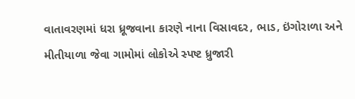વાતાવરણમાં ધરા ધ્રૂજવાના કારણે નાના વિસાવદર, ભાડ, ઇંગોરાળા અને મીતીયાળા જેવા ગામોમાં લોકોએ સ્પષ્ટ ધ્રુજારી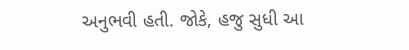અનુભવી હતી. જોકે, હજુ સુધી આ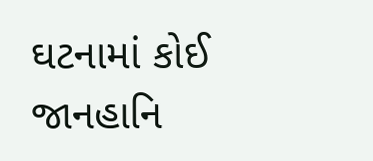ઘટનામાં કોઈ જાનહાનિ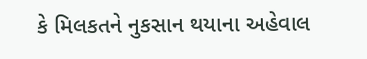કે મિલકતને નુકસાન થયાના અહેવાલ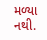મળ્યા નથી.